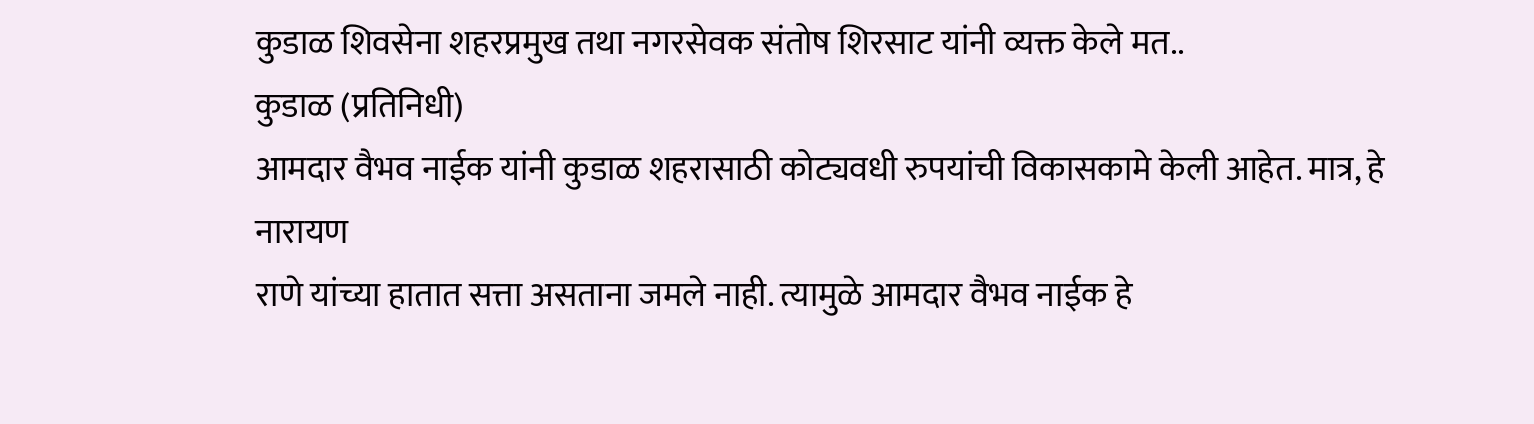कुडाळ शिवसेना शहरप्रमुख तथा नगरसेवक संतोष शिरसाट यांनी व्यक्त केले मत..
कुडाळ (प्रतिनिधी)
आमदार वैभव नाईक यांनी कुडाळ शहरासाठी कोट्यवधी रुपयांची विकासकामे केली आहेत. मात्र, हे नारायण
राणे यांच्या हातात सत्ता असताना जमले नाही. त्यामुळे आमदार वैभव नाईक हे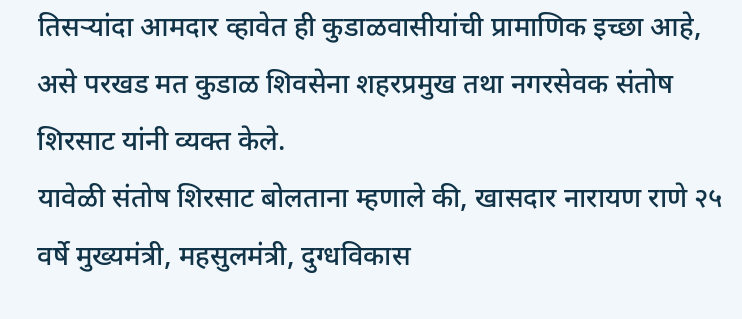तिसऱ्यांदा आमदार व्हावेत ही कुडाळवासीयांची प्रामाणिक इच्छा आहे, असे परखड मत कुडाळ शिवसेना शहरप्रमुख तथा नगरसेवक संतोष शिरसाट यांनी व्यक्त केले.
यावेळी संतोष शिरसाट बोलताना म्हणाले की, खासदार नारायण राणे २५ वर्षे मुख्यमंत्री, महसुलमंत्री, दुग्धविकास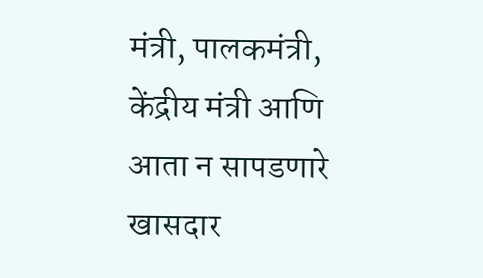मंत्री, पालकमंत्री, केंद्रीय मंत्री आणि आता न सापडणारे खासदार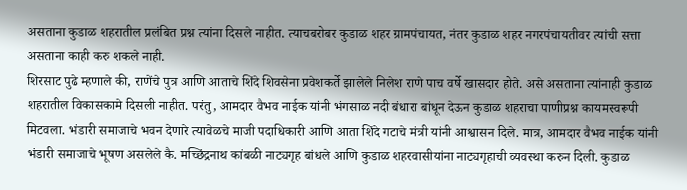असताना कुडाळ शहरातील प्रलंबित प्रश्न त्यांना दिसले नाहीत. त्याचबरोबर कुडाळ शहर ग्रामपंचायत, नंतर कुडाळ शहर नगरपंचायतीवर त्यांची सत्ता असताना काही करु शकले नाही.
शिरसाट पुढे म्हणाले की, राणेंचे पुत्र आणि आताचे शिंदे शिवसेना प्रवेशकर्ते झालेले निलेश राणे पाच वर्षे खासदार होते. असे असताना त्यांनाही कुडाळ शहरातील विकासकामे दिसली नाहीत. परंतु, आमदार वैभव नाईक यांनी भंगसाळ नदी बंधारा बांधून देऊन कुडाळ शहराचा पाणीप्रश्न कायमस्वरूपी मिटवला. भंडारी समाजाचे भवन देणारे त्यावेळचे माजी पदाधिकारी आणि आता शिंदे गटाचे मंत्री यांनी आश्वासन दिले. मात्र, आमदार वैभव नाईक यांनी भंडारी समाजाचे भूषण असलेले कै. मच्छिंद्रनाथ कांबळी नाट्यगृह बांधले आणि कुडाळ शहरवासीयांना नाट्यगृहाची व्यवस्था करुन दिली. कुडाळ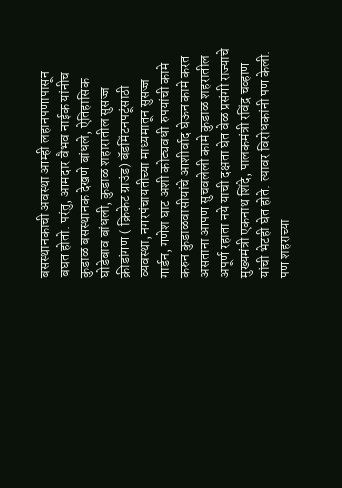बसस्थानकाची अवस्था आम्ही लहानपणापासून बघत होतो. परंतु, आमदार वैभव नाईक यांनीच कुडाळ बसस्थानक देखणे बांधले, ऐतिहासिक घोडेबाव बांधली, कुडाळ शहारातील सुसज्ज क्रीडांगण ( क्रिकेट ग्राउंड) बॅडमिंटनपटूंसाठी व्यवस्था, नगरपंचायतीच्या माध्यमातून सुसज्ज गार्डन, गणेश घाट अशी कोट्यवधी रुपयांची कामे करुन कुडाळवासीयांचे आशीर्वाद घेऊन कामे करत असताना आपण सुचवलेली कामे कुडाळ शहरातील अपूर्ण रहाता नये याची दक्षता घेत वेळ प्रसंगी राज्याचे मुख्यमंत्री एकनाथ शिंदे, पालकमंत्री रविंद्र चव्हाण यांची भेटही घेत होते. त्यावर विरोधकांनी पण केली. पण शहराच्या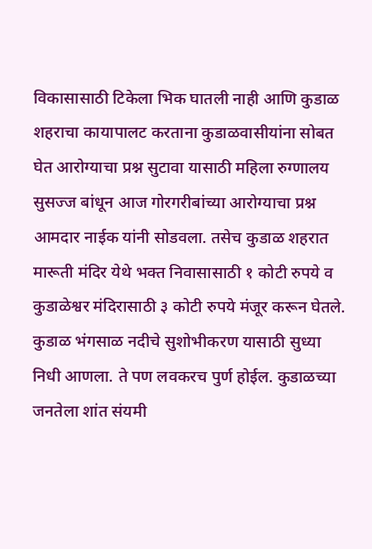विकासासाठी टिकेला भिक घातली नाही आणि कुडाळ शहराचा कायापालट करताना कुडाळवासीयांना सोबत घेत आरोग्याचा प्रश्न सुटावा यासाठी महिला रुग्णालय सुसज्ज बांधून आज गोरगरीबांच्या आरोग्याचा प्रश्न आमदार नाईक यांनी सोडवला. तसेच कुडाळ शहरात मारूती मंदिर येथे भक्त निवासासाठी १ कोटी रुपये व कुडाळेश्वर मंदिरासाठी ३ कोटी रुपये मंजूर करून घेतले. कुडाळ भंगसाळ नदीचे सुशोभीकरण यासाठी सुध्या निधी आणला. ते पण लवकरच पुर्ण होईल. कुडाळच्या जनतेला शांत संयमी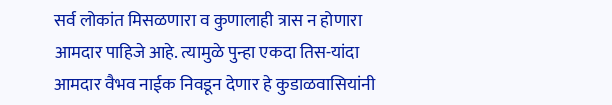सर्व लोकांत मिसळणारा व कुणालाही त्रास न होणारा आमदार पाहिजे आहे. त्यामुळे पुन्हा एकदा तिस-यांदा आमदार वैभव नाईक निवडून देणार हे कुडाळवासियांनी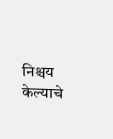निश्चय केल्याचे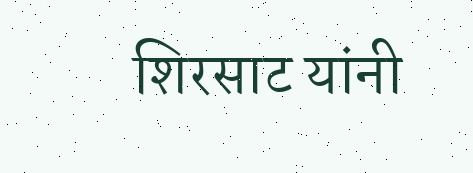शिरसाट यांनी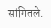सांगितले.